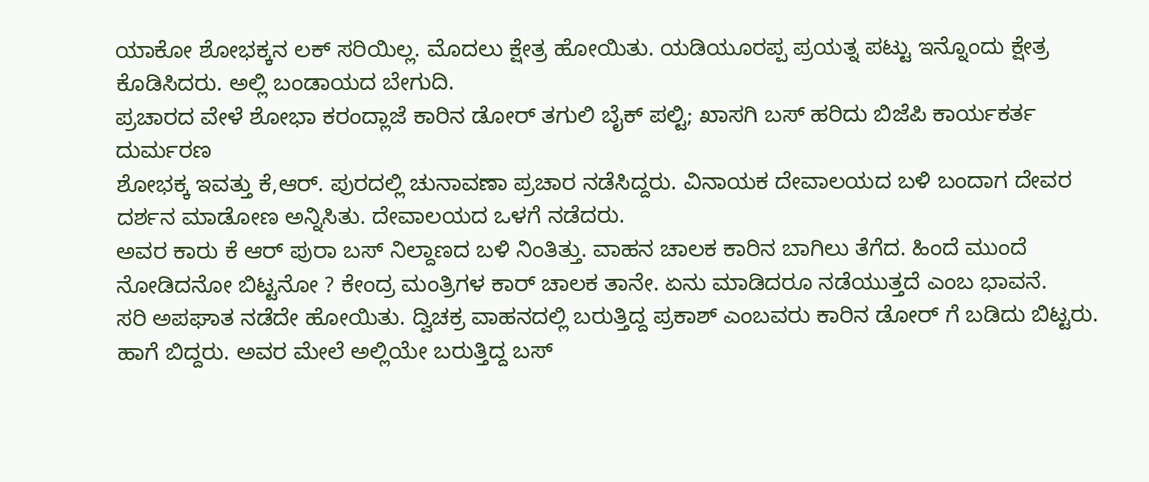ಯಾಕೋ ಶೋಭಕ್ಕನ ಲಕ್ ಸರಿಯಿಲ್ಲ. ಮೊದಲು ಕ್ಷೇತ್ರ ಹೋಯಿತು. ಯಡಿಯೂರಪ್ಪ ಪ್ರಯತ್ನ ಪಟ್ಟು ಇನ್ನೊಂದು ಕ್ಷೇತ್ರ ಕೊಡಿಸಿದರು. ಅಲ್ಲಿ ಬಂಡಾಯದ ಬೇಗುದಿ.
ಪ್ರಚಾರದ ವೇಳೆ ಶೋಭಾ ಕರಂದ್ಲಾಜೆ ಕಾರಿನ ಡೋರ್ ತಗುಲಿ ಬೈಕ್ ಪಲ್ಟಿ; ಖಾಸಗಿ ಬಸ್ ಹರಿದು ಬಿಜೆಪಿ ಕಾರ್ಯಕರ್ತ ದುರ್ಮರಣ
ಶೋಭಕ್ಕ ಇವತ್ತು ಕೆ,ಆರ್. ಪುರದಲ್ಲಿ ಚುನಾವಣಾ ಪ್ರಚಾರ ನಡೆಸಿದ್ದರು. ವಿನಾಯಕ ದೇವಾಲಯದ ಬಳಿ ಬಂದಾಗ ದೇವರ ದರ್ಶನ ಮಾಡೋಣ ಅನ್ನಿಸಿತು. ದೇವಾಲಯದ ಒಳಗೆ ನಡೆದರು.
ಅವರ ಕಾರು ಕೆ ಆರ್ ಪುರಾ ಬಸ್ ನಿಲ್ದಾಣದ ಬಳಿ ನಿಂತಿತ್ತು. ವಾಹನ ಚಾಲಕ ಕಾರಿನ ಬಾಗಿಲು ತೆಗೆದ. ಹಿಂದೆ ಮುಂದೆ ನೋಡಿದನೋ ಬಿಟ್ಟನೋ ? ಕೇಂದ್ರ ಮಂತ್ರಿಗಳ ಕಾರ್ ಚಾಲಕ ತಾನೇ. ಏನು ಮಾಡಿದರೂ ನಡೆಯುತ್ತದೆ ಎಂಬ ಭಾವನೆ.
ಸರಿ ಅಪಘಾತ ನಡೆದೇ ಹೋಯಿತು. ದ್ವಿಚಕ್ರ ವಾಹನದಲ್ಲಿ ಬರುತ್ತಿದ್ದ ಪ್ರಕಾಶ್ ಎಂಬವರು ಕಾರಿನ ಡೋರ್ ಗೆ ಬಡಿದು ಬಿಟ್ಟರು. ಹಾಗೆ ಬಿದ್ದರು. ಅವರ ಮೇಲೆ ಅಲ್ಲಿಯೇ ಬರುತ್ತಿದ್ದ ಬಸ್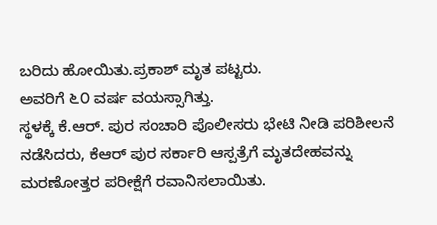ಬರಿದು ಹೋಯಿತು.ಪ್ರಕಾಶ್ ಮೃತ ಪಟ್ಟರು.
ಅವರಿಗೆ ೬೦ ವರ್ಷ ವಯಸ್ಸಾಗಿತ್ತು.
ಸ್ಥಳಕ್ಕೆ ಕೆ.ಆರ್. ಪುರ ಸಂಚಾರಿ ಪೊಲೀಸರು ಭೇಟಿ ನೀಡಿ ಪರಿಶೀಲನೆ ನಡೆಸಿದರು, ಕೆಆರ್ ಪುರ ಸರ್ಕಾರಿ ಆಸ್ಪತ್ರೆಗೆ ಮೃತದೇಹವನ್ನು ಮರಣೋತ್ತರ ಪರೀಕ್ಷೆಗೆ ರವಾನಿಸಲಾಯಿತು.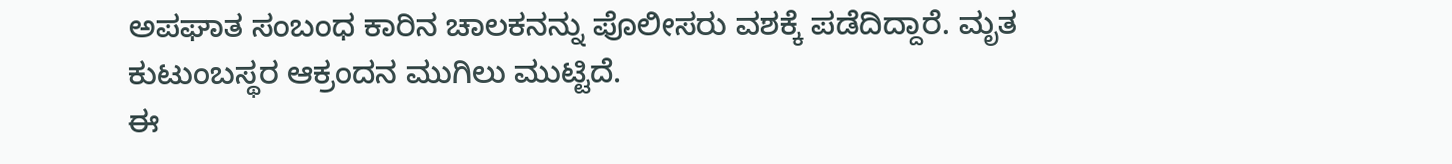ಅಪಘಾತ ಸಂಬಂಧ ಕಾರಿನ ಚಾಲಕನನ್ನು ಪೊಲೀಸರು ವಶಕ್ಕೆ ಪಡೆದಿದ್ದಾರೆ. ಮೃತ ಕುಟುಂಬಸ್ಥರ ಆಕ್ರಂದನ ಮುಗಿಲು ಮುಟ್ಟಿದೆ.
ಈ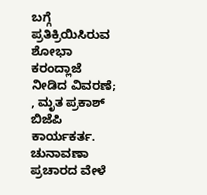ಬಗ್ಗೆ ಪ್ರತಿಕ್ರಿಯಿಸಿರುವ ಶೋಭಾ ಕರಂದ್ಲಾಜೆ ನೀಡಿದ ವಿವರಣೆ;
, ಮೃತ ಪ್ರಕಾಶ್ ಬಿಜೆಪಿ ಕಾರ್ಯಕರ್ತ. ಚುನಾವಣಾ ಪ್ರಚಾರದ ವೇಳೆ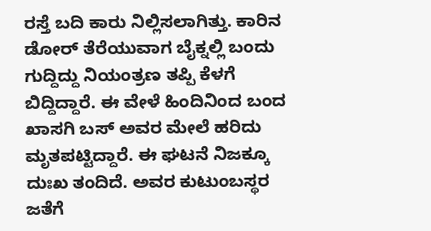ರಸ್ತೆ ಬದಿ ಕಾರು ನಿಲ್ಲಿಸಲಾಗಿತ್ತು. ಕಾರಿನ ಡೋರ್ ತೆರೆಯುವಾಗ ಬೈಕ್ನಲ್ಲಿ ಬಂದು ಗುದ್ದಿದ್ದು ನಿಯಂತ್ರಣ ತಪ್ಪಿ ಕೆಳಗೆ ಬಿದ್ದಿದ್ದಾರೆ. ಈ ವೇಳೆ ಹಿಂದಿನಿಂದ ಬಂದ ಖಾಸಗಿ ಬಸ್ ಅವರ ಮೇಲೆ ಹರಿದು ಮೃತಪಟ್ಟಿದ್ದಾರೆ. ಈ ಘಟನೆ ನಿಜಕ್ಕೂ ದುಃಖ ತಂದಿದೆ. ಅವರ ಕುಟುಂಬಸ್ಥರ ಜತೆಗೆ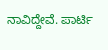ನಾವಿದ್ದೇವೆ. ಪಾರ್ಟಿ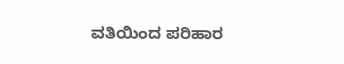ವತಿಯಿಂದ ಪರಿಹಾರ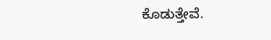ಕೊಡುತ್ತೇವೆ.